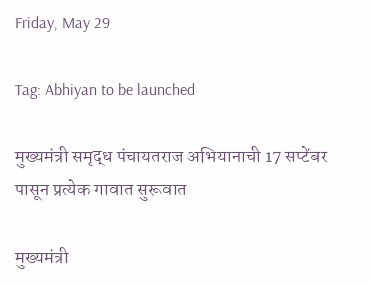Friday, May 29

Tag: Abhiyan to be launched

मुख्यमंत्री समृद्ध पंचायतराज अभियानाची 17 सप्टेंबर पासून प्रत्येक गावात सुरूवात

मुख्यमंत्री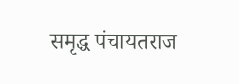समृद्ध पंचायतराज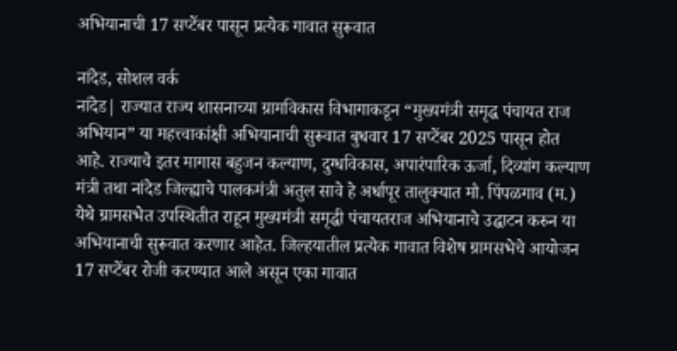अभियानाची 17 सप्टेंबर पासून प्रत्येक गावात सुरूवात

नांदेड, सोशल वर्क
नांदेड| राज्यात राज्य शासनाच्या ग्रामविकास विभागाकडून “मुख्यमंत्री समृद्ध पंचायत राज अभियान” या महत्त्वाकांक्षी अभियानाची सुरूवात बुधवार 17 सप्टेंबर 2025 पासून होत आहे. राज्याचे इतर मागास बहुजन कल्याण, दुग्धविकास, अपारंपारिक ऊर्जा, दिव्यांग कल्याण मंत्री तथा नांदेड जिल्ह्याचे पालकमंत्री अतुल सावे हे अर्धापूर तालुक्यात मौ. पिंपळगाव (म.) येथे ग्रामसभेत उपस्थितीत राहून मुख्यमंत्री समृद्धी पंचायतराज अभियानाचे उद्घाटन करुन या अभियानाची सुरूवात करणार आहेत. जिल्हयातील प्रत्येक गावात विशेष ग्रामसभेचे आयोजन 17 सप्टेंबर रोजी करण्यात आले असून एका गावात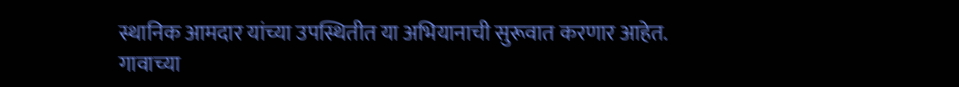स्थानिक आमदार यांच्या उपस्थितीत या अभियानाची सुरूवात करणार आहेत. गावाच्या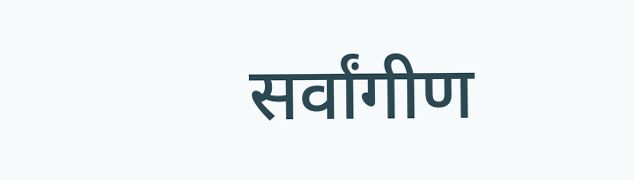सर्वांगीण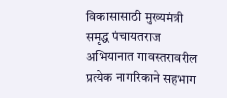विकासासाठी मुख्यमंत्री समृद्ध पंचायतराज अभियानात गावस्तरावरील प्रत्येक नागरिकाने सहभाग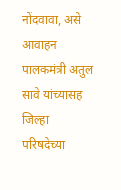नोंदवावा, असे आवाहन पालकमंत्री अतुल सावे यांच्यासह जिल्हा परिषदेच्या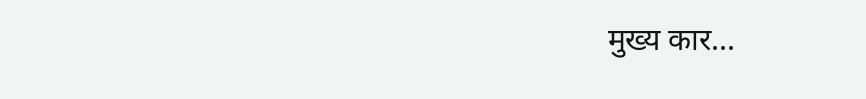मुख्य कार...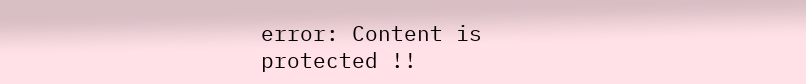error: Content is protected !!